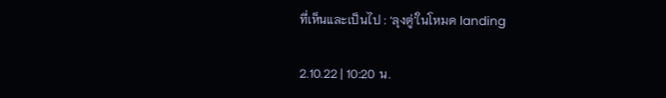ที่เห็นและเป็นไป : ‘ลุงตู่’ในโหมด landing

2.10.22 | 10:20 น.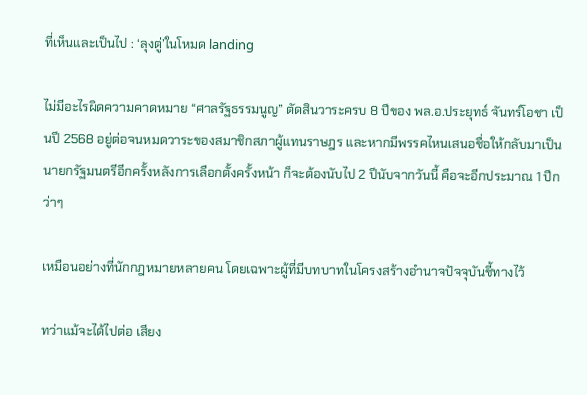ที่เห็นและเป็นไป : ‘ลุงตู่’ในโหมด landing

ไม่มีอะไรผิดความคาดหมาย “ศาลรัฐธรรมนูญ” ตัดสินวาระครบ 8 ปีของ พล.อ.ประยุทธ์ จันทร์โอชา เป็นปี 2568 อยู่ต่อจนหมดวาระของสมาชิกสภาผู้แทนราษฎร และหากมีพรรคไหนเสนอชื่อให้กลับมาเป็นนายกรัฐมนตรีอีกครั้งหลังการเลือกตั้งครั้งหน้า ก็จะต้องนับไป 2 ปีนับจากวันนี้ คือจะอีกประมาณ 1 ปีกว่าๆ

เหมือนอย่างที่นักกฎหมายหลายคน โดยเฉพาะผู้ที่มีบทบาทในโครงสร้างอำนาจปัจจุบันชี้ทางไว้

ทว่าแม้จะได้ไปต่อ เสียง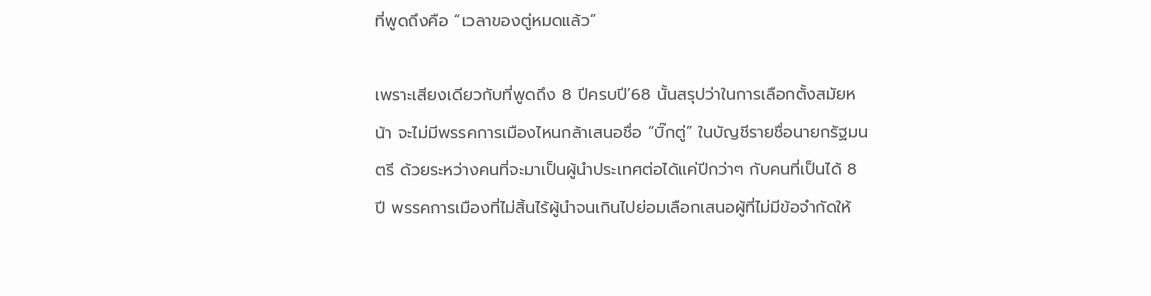ที่พูดถึงคือ “เวลาของตู่หมดแล้ว”

เพราะเสียงเดียวกับที่พูดถึง 8 ปีครบปี’68 นั้นสรุปว่าในการเลือกตั้งสมัยหน้า จะไม่มีพรรคการเมืองไหนกล้าเสนอชื่อ “บิ๊กตู่” ในบัญชีรายชื่อนายกรัฐมนตรี ด้วยระหว่างคนที่จะมาเป็นผู้นำประเทศต่อได้แค่ปีกว่าๆ กับคนที่เป็นได้ 8 ปี พรรคการเมืองที่ไม่สิ้นไร้ผู้นำจนเกินไปย่อมเลือกเสนอผู้ที่ไม่มีข้อจำกัดให้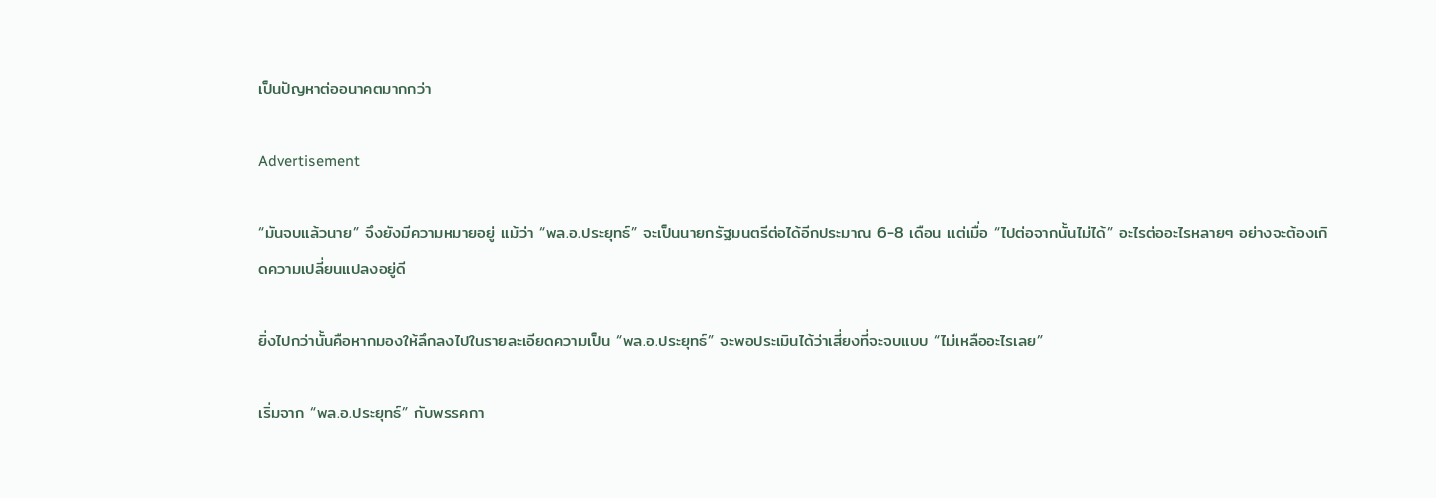เป็นปัญหาต่ออนาคตมากกว่า

Advertisement

“มันจบแล้วนาย” จึงยังมีความหมายอยู่ แม้ว่า “พล.อ.ประยุทธ์” จะเป็นนายกรัฐมนตรีต่อได้อีกประมาณ 6-8 เดือน แต่เมื่อ “ไปต่อจากนั้นไม่ได้” อะไรต่ออะไรหลายๆ อย่างจะต้องเกิดความเปลี่ยนแปลงอยู่ดี

ยิ่งไปกว่านั้นคือหากมองให้ลึกลงไปในรายละเอียดความเป็น “พล.อ.ประยุทธ์” จะพอประเมินได้ว่าเสี่ยงที่จะจบแบบ “ไม่เหลืออะไรเลย”

เริ่มจาก “พล.อ.ประยุทธ์” กับพรรคกา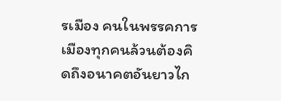รเมือง คนในพรรคการเมืองทุกคนล้วนต้องคิดถึงอนาคตอันยาวไก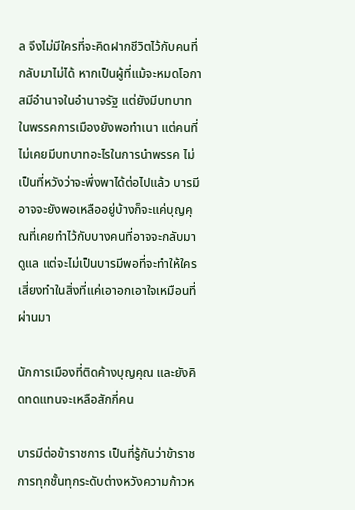ล จึงไม่มีใครที่จะคิดฝากชีวิตไว้กับคนที่กลับมาไม่ได้ หากเป็นผู้ที่แม้จะหมดโอกาสมีอำนาจในอำนาจรัฐ แต่ยังมีบทบาทในพรรคการเมืองยังพอทำเนา แต่คนที่ไม่เคยมีบทบาทอะไรในการนำพรรค ไม่เป็นที่หวังว่าจะพึ่งพาได้ต่อไปแล้ว บารมีอาจจะยังพอเหลืออยู่บ้างก็จะแค่บุญคุณที่เคยทำไว้กับบางคนที่อาจจะกลับมาดูแล แต่จะไม่เป็นบารมีพอที่จะทำให้ใครเสี่ยงทำในสิ่งที่แค่เอาอกเอาใจเหมือนที่ผ่านมา

นักการเมืองที่ติดค้างบุญคุณ และยังคิดทดแทนจะเหลือสักกี่คน

บารมีต่อข้าราชการ เป็นที่รู้กันว่าข้าราชการทุกชั้นทุกระดับต่างหวังความก้าวห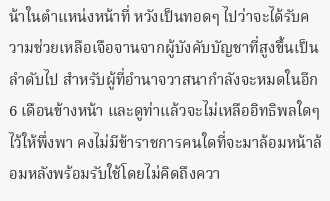น้าในตำแหน่งหน้าที่ หวังเป็นทอดๆ ไปว่าจะได้รับความช่วยเหลือเจือจานจากผู้บังคับบัญชาที่สูงขึ้นเป็นลำดับไป สำหรับผู้ที่อำนาจวาสนากำลังจะหมดในอีก 6 เดือนข้างหน้า และดูท่าแล้วจะไม่เหลืออิทธิพลใดๆ ไว้ให้พึ่งพา คงไม่มีข้าราชการคนใดที่จะมาล้อมหน้าล้อมหลังพร้อมรับใช้โดยไม่คิดถึงควา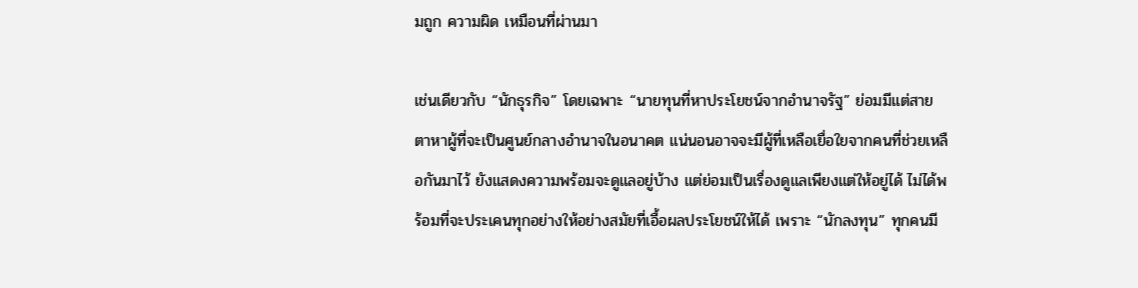มถูก ความผิด เหมือนที่ผ่านมา

เช่นเดียวกับ “นักธุรกิจ” โดยเฉพาะ “นายทุนที่หาประโยชน์จากอำนาจรัฐ” ย่อมมีแต่สายตาหาผู้ที่จะเป็นศูนย์กลางอำนาจในอนาคต แน่นอนอาจจะมีผู้ที่เหลือเยื่อใยจากคนที่ช่วยเหลือกันมาไว้ ยังแสดงความพร้อมจะดูแลอยู่บ้าง แต่ย่อมเป็นเรื่องดูแลเพียงแต่ให้อยู่ได้ ไม่ได้พร้อมที่จะประเคนทุกอย่างให้อย่างสมัยที่เอื้อผลประโยชน์ให้ได้ เพราะ “นักลงทุน” ทุกคนมี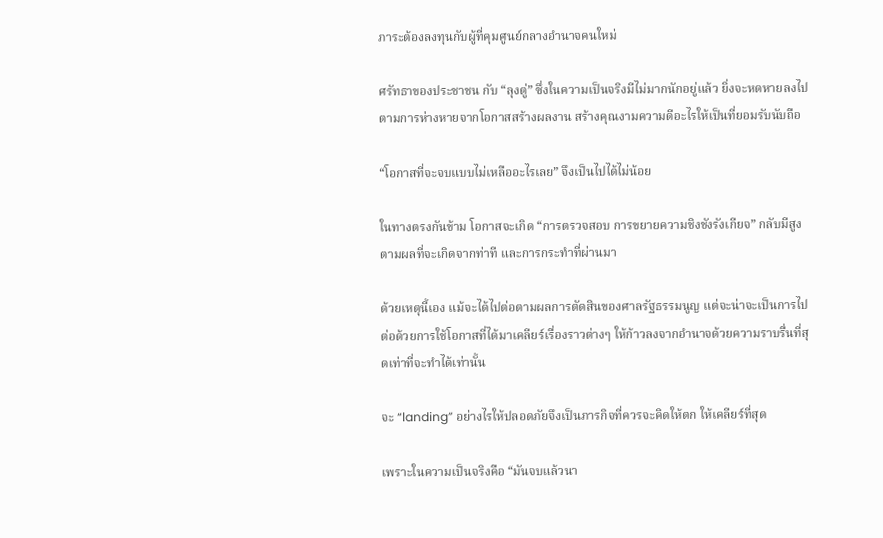ภาระต้องลงทุนกับผู้ที่คุมศูนย์กลางอำนาจคนใหม่

ศรัทธาของประชาชน กับ “ลุงตู่” ซึ่งในความเป็นจริงมีไม่มากนักอยู่แล้ว ยิ่งจะหดหายลงไปตามการห่างหายจากโอกาสสร้างผลงาน สร้างคุณงามความดีอะไรให้เป็นที่ยอมรับนับถือ

“โอกาสที่จะจบแบบไม่เหลืออะไรเลย” จึงเป็นไปได้ไม่น้อย

ในทางตรงกันข้าม โอกาสจะเกิด “การตรวจสอบ การขยายความชิงชังรังเกียจ” กลับมีสูง ตามผลที่จะเกิดจากท่าที และการกระทำที่ผ่านมา

ด้วยเหตุนี้เอง แม้จะได้ไปต่อตามผลการตัดสินของศาลรัฐธรรมนูญ แต่จะน่าจะเป็นการไปต่อด้วยการใช้โอกาสที่ได้มาเคลียร์เรื่องราวต่างๆ ให้ก้าวลงจากอำนาจด้วยความราบรื่นที่สุดเท่าที่จะทำได้เท่านั้น

จะ “landing” อย่างไรให้ปลอดภัยจึงเป็นภารกิจที่ควรจะคิดให้ตก ให้เคลียร์ที่สุด

เพราะในความเป็นจริงคือ “มันจบแล้วนา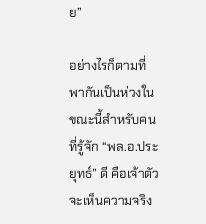ย”

อย่างไรก็ตามที่พากันเป็นห่วงในขณะนี้สำหรับคนที่รู้จัก “พล.อ.ประยุทธ์” ดี คือเจ้าตัวจะเห็นความจริง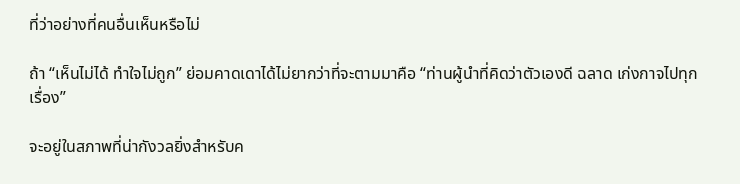ที่ว่าอย่างที่คนอื่นเห็นหรือไม่

ถ้า “เห็นไม่ได้ ทำใจไม่ถูก” ย่อมคาดเดาได้ไม่ยากว่าที่จะตามมาคือ “ท่านผู้นำที่คิดว่าตัวเองดี ฉลาด เก่งกาจไปทุกเรื่อง”

จะอยู่ในสภาพที่น่ากังวลยิ่งสำหรับค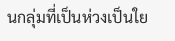นกลุ่มที่เป็นห่วงเป็นใย